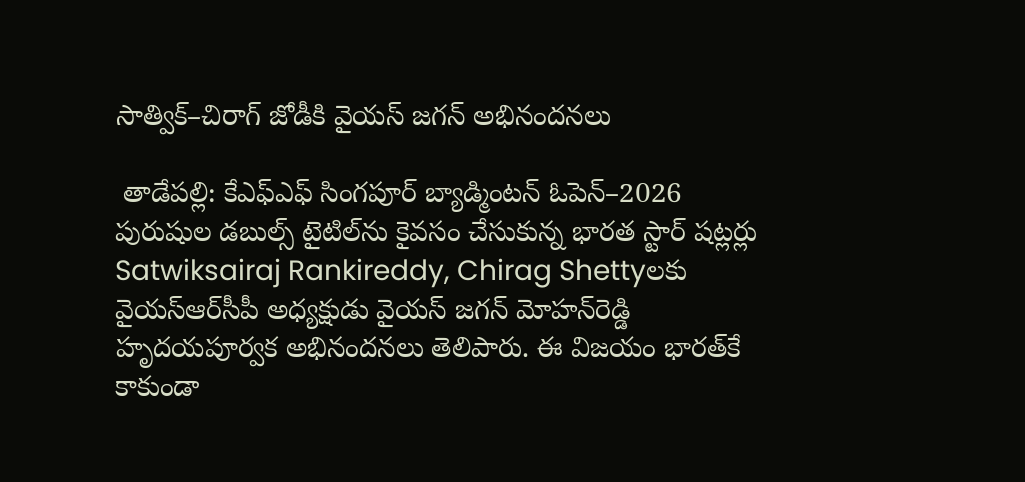సాత్విక్–చిరాగ్ జోడీకి వైయ‌స్‌ జగన్ అభినందనలు

 తాడేప‌ల్లి: కేఎఫ్‌ఎఫ్ సింగపూర్ బ్యాడ్మింటన్ ఓపెన్–2026 పురుషుల డబుల్స్ టైటిల్‌ను కైవసం చేసుకున్న భారత స్టార్ షట్లర్లు Satwiksairaj Rankireddy, Chirag Shettyలకు వైయ‌స్ఆర్‌సీపీ అధ్యక్షుడు వైయ‌స్ జ‌గ‌న్ మోహ‌న్‌రెడ్డి హృదయపూర్వక అభినందనలు తెలిపారు. ఈ విజయం భారత్‌కే కాకుండా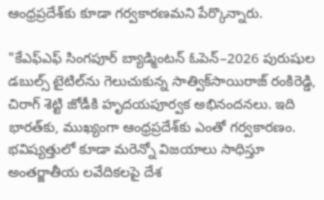ఆంధ్రప్రదేశ్‌కు కూడా గర్వకారణమని పేర్కొన్నారు.

"కేఎఫ్‌ఎఫ్ సింగపూర్ బ్యాడ్మింటన్ ఓపెన్–2026 పురుషుల డబుల్స్ టైటిల్‌ను గెలుచుకున్న సాత్విక్‌సాయిరాజ్ రంకిరెడ్డి, చిరాగ్ శెట్టి జోడీకి హృదయపూర్వక అభినందనలు. ఇది భారత్‌కు, ముఖ్యంగా ఆంధ్రప్రదేశ్‌కు ఎంతో గర్వకారణం. భవిష్యత్తులో కూడా మరెన్నో విజయాలు సాధిస్తూ అంతర్జాతీయ ల‌వేదికలపై దేశ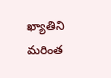ఖ్యాతిని మరింత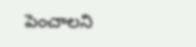పెంచాలని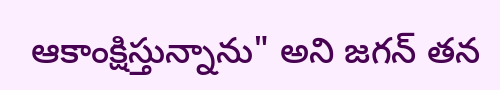ఆకాంక్షిస్తున్నాను" అని జగన్ తన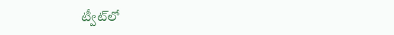ట్వీట్‌లో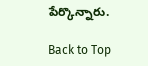పేర్కొన్నారు.

Back to Top